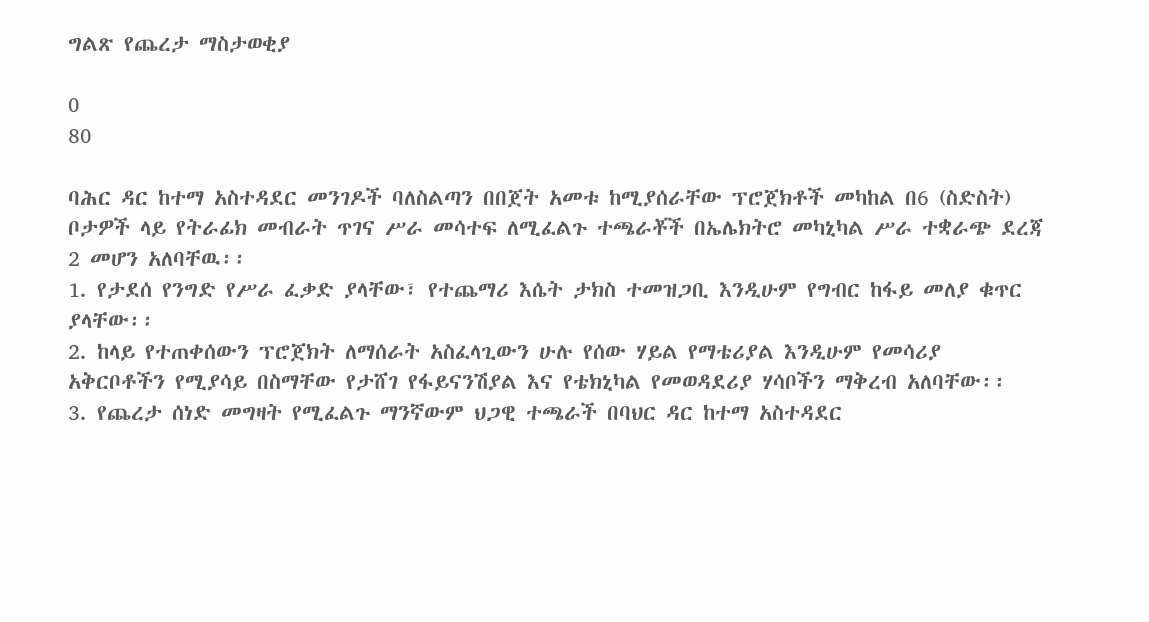ግልጽ የጨረታ ማስታወቂያ

0
80

ባሕር ዳር ከተማ አስተዳደር መንገዶች ባለስልጣን በበጀት አመቱ ከሚያሰራቸው ፕሮጀክቶች መካከል በ6 (ስድስት) ቦታዎች ላይ የትራፊክ መብራት ጥገና ሥራ መሳተፍ ለሚፈልጉ ተጫራቾች በኤሌክትሮ መካኒካል ሥራ ተቋራጭ ደረጃ 2 መሆን አለባቸዉ፡፡
1. የታደሰ የንግድ የሥራ ፈቃድ ያላቸው፣ የተጨማሪ እሴት ታክስ ተመዝጋቢ እንዲሁም የግብር ከፋይ መለያ ቁጥር ያላቸው፡፡
2. ከላይ የተጠቀሰውን ፕሮጀክት ለማሰራት አስፈላጊውን ሁሉ የሰው ሃይል የማቴሪያል እንዲሁም የመሳሪያ አቅርቦቶችን የሚያሳይ በስማቸው የታሸገ የፋይናንሽያል እና የቴክኒካል የመወዳደሪያ ሃሳቦችን ማቅረብ አለባቸው፡፡
3. የጨረታ ሰነድ መግዛት የሚፈልጉ ማንኛውም ህጋዊ ተጫራች በባህር ዳር ከተማ አስተዳደር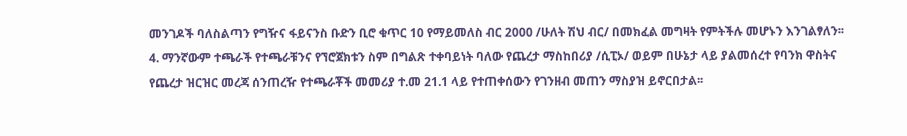መንገዶች ባለስልጣን የግዥና ፋይናንስ ቡድን ቢሮ ቁጥር 10 የማይመለስ ብር 2000 /ሁለት ሽህ ብር/ በመክፈል መግዛት የምትችሉ መሆኑን እንገልፃለን፡፡
4. ማንኛውም ተጫራች የተጫራቹንና የኘሮጀክቱን ስም በግልጽ ተቀባይነት ባለው የጨረታ ማስከበሪያ /ሲፒኦ/ ወይም በሁኔታ ላይ ያልመሰረተ የባንክ ዋስትና የጨረታ ዝርዝር መረጃ ሰንጠረዥ የተጫራቾች መመሪያ ተ.መ 21.1 ላይ የተጠቀሰውን የገንዘብ መጠን ማስያዝ ይኖርበታል፡፡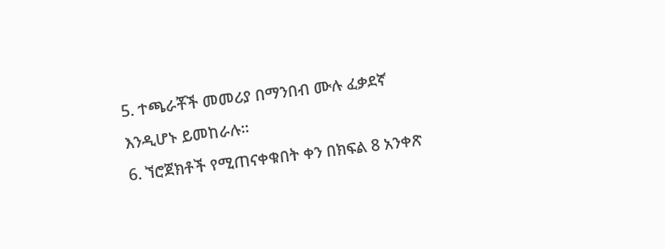5. ተጫራቾች መመሪያ በማንበብ ሙሉ ፈቃደኛ እንዲሆኑ ይመከራሉ፡፡
6. ኘሮጀክቶች የሚጠናቀቁበት ቀን በክፍል 8 አንቀጽ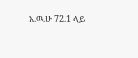አ.ዉ.ሁ 72.1 ላይ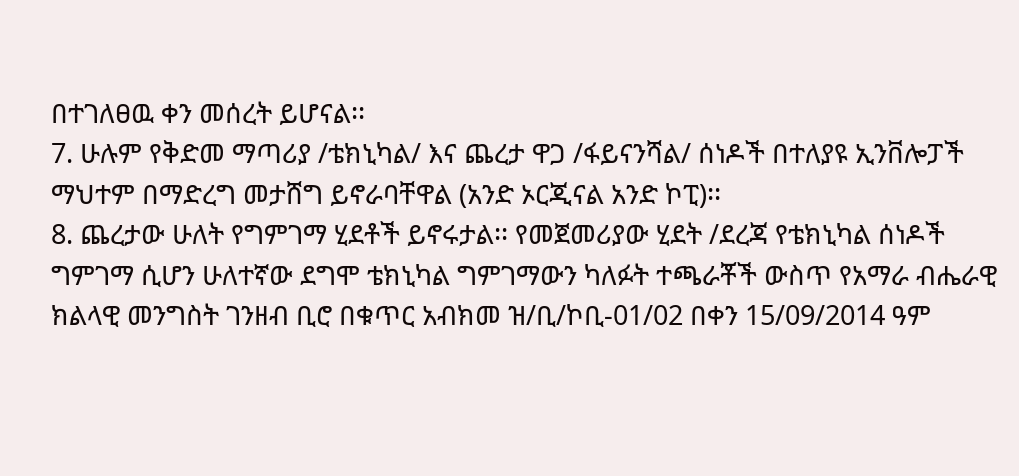በተገለፀዉ ቀን መሰረት ይሆናል፡፡
7. ሁሉም የቅድመ ማጣሪያ /ቴክኒካል/ እና ጨረታ ዋጋ /ፋይናንሻል/ ሰነዶች በተለያዩ ኢንቨሎፓች ማህተም በማድረግ መታሸግ ይኖራባቸዋል (አንድ ኦርጂናል አንድ ኮፒ)፡፡
8. ጨረታው ሁለት የግምገማ ሂደቶች ይኖሩታል፡፡ የመጀመሪያው ሂደት /ደረጃ የቴክኒካል ሰነዶች ግምገማ ሲሆን ሁለተኛው ደግሞ ቴክኒካል ግምገማውን ካለፉት ተጫራቾች ውስጥ የአማራ ብሔራዊ ክልላዊ መንግስት ገንዘብ ቢሮ በቁጥር አብክመ ዝ/ቢ/ኮቢ-01/02 በቀን 15/09/2014 ዓም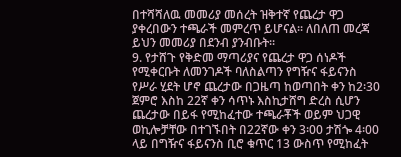በተሻሻለዉ መመሪያ መሰረት ዝቅተኛ የጨረታ ዋጋ ያቀረበውን ተጫራች መምረጥ ይሆናል፡፡ ለበለጠ መረጃ ይህን መመሪያ በደንብ ያንብቡት፡፡
9. የታሸጉ የቅድመ ማጣሪያና የጨረታ ዋጋ ሰነዶች የሚቀርቡት ለመንገዶች ባለስልጣን የግዥና ፋይናንስ የሥራ ሂደት ሆኖ ጨረታው በጋዜጣ ከወጣበት ቀን ከ2፡30 ጀምሮ እስከ 22ኛ ቀን ሳጥኑ እስኪታሸግ ድረስ ሲሆን ጨረታው በይፋ የሚከፈተው ተጫራቾች ወይም ህጋዊ ወኪሎቻቸው በተገኙበት በ22ኛው ቀን 3፡00 ታሽጐ 4፡00 ላይ በግዥና ፋይናንስ ቢሮ ቁጥር 13 ውስጥ የሚከፈት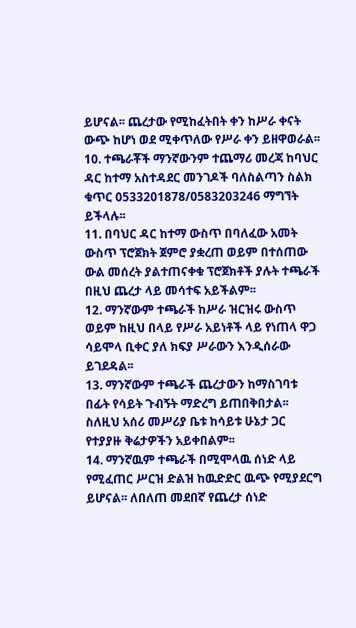ይሆናል፡፡ ጨረታው የሚከፈትበት ቀን ከሥራ ቀናት ውጭ ከሆነ ወደ ሚቀጥለው የሥራ ቀን ይዘዋወራል፡፡
10. ተጫራቾች ማንኛውንም ተጨማሪ መረጃ ከባህር ዳር ከተማ አስተዳደር መንገዶች ባለስልጣን ስልክ ቁጥር 0533201878/0583203246 ማግኘት ይችላሉ፡፡
11. በባህር ዳር ከተማ ውስጥ በባለፈው አመት ውስጥ ፕሮጀክት ጀምሮ ያቋረጠ ወይም በተሰጠው ውል መሰረት ያልተጠናቀቁ ፕሮጀክቶች ያሉት ተጫራች በዚህ ጨረታ ላይ መሳተፍ አይችልም፡፡
12. ማንኛውም ተጫራች ከሥራ ዝርዝሩ ውስጥ ወይም ከዚህ በላይ የሥራ አይነቶች ላይ የነጠላ ዋጋ ሳይሞላ ቢቀር ያለ ክፍያ ሥራውን እንዲሰራው ይገደዳል፡፡
13. ማንኛውም ተጫራች ጨረታውን ከማስገባቱ በፊት የሳይት ጉብኝት ማድረግ ይጠበቅበታል፡፡ ስለዚህ አሰሪ መሥሪያ ቤቱ ከሳይቱ ሁኔታ ጋር የተያያዙ ቅሬታዎችን አይቀበልም፡፡
14. ማንኛዉም ተጫራች በሚሞላዉ ሰነድ ላይ የሚፈጠር ሥርዝ ድልዝ ከዉድድር ዉጭ የሚያደርግ ይሆናል፡፡ ለበለጠ መደበኛ የጨረታ ሰነድ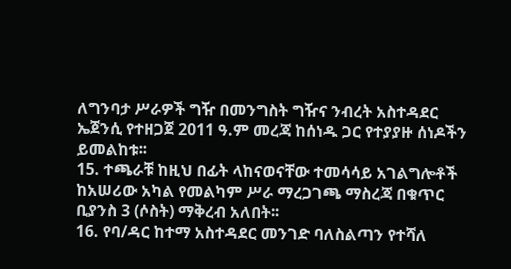ለግንባታ ሥራዎች ግዥ በመንግስት ግዥና ንብረት አስተዳደር ኤጀንሲ የተዘጋጀ 2011 ዓ.ም መረጃ ከሰነዱ ጋር የተያያዙ ሰነዶችን ይመልከቱ፡፡
15. ተጫራቹ ከዚህ በፊት ላከናወናቸው ተመሳሳይ አገልግሎቶች ከአሠሪው አካል የመልካም ሥራ ማረጋገጫ ማስረጃ በቁጥር ቢያንስ 3 (ሶስት) ማቅረብ አለበት፡፡
16. የባ/ዳር ከተማ አስተዳደር መንገድ ባለስልጣን የተሻለ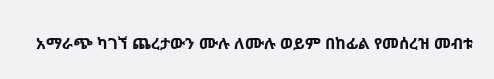አማራጭ ካገኘ ጨረታውን ሙሉ ለሙሉ ወይም በከፊል የመሰረዝ መብቱ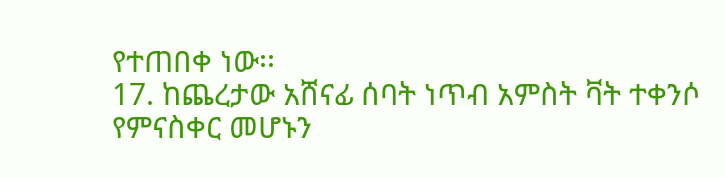የተጠበቀ ነው፡፡
17. ከጨረታው አሸናፊ ሰባት ነጥብ አምስት ቫት ተቀንሶ የምናስቀር መሆኑን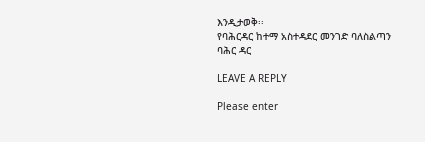እንዲታወቅ፡፡
የባሕርዳር ከተማ አስተዳደር መንገድ ባለስልጣን
ባሕር ዳር

LEAVE A REPLY

Please enter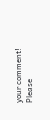your comment!
Please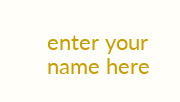enter your name here